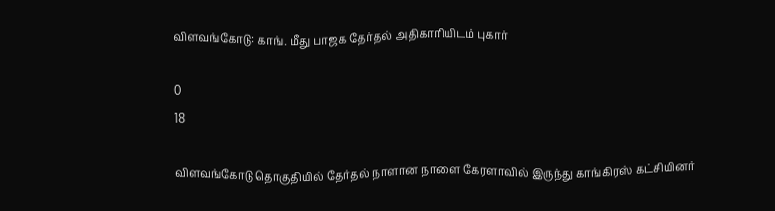விளவங்கோடு: காங். மீது பாஜக தேர்தல் அதிகாரியிடம் புகார்

0
18

விளவங்கோடு தொகுதியில் தேர்தல் நாளான நாளை கேரளாவில் இருந்து காங்கிரஸ் கட்சியினர்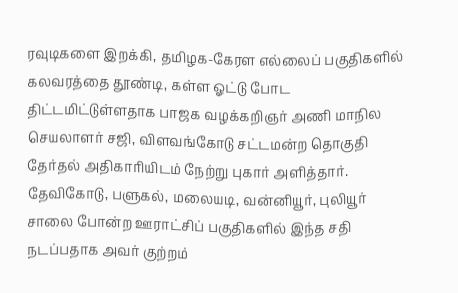ரவுடிகளை இறக்கி, தமிழக-கேரள எல்லைப் பகுதிகளில் கலவரத்தை தூண்டி, கள்ள ஓட்டு போட திட்டமிட்டுள்ளதாக பாஜக வழக்கறிஞர் அணி மாநில செயலாளர் சஜி, விளவங்கோடு சட்டமன்ற தொகுதி தேர்தல் அதிகாரியிடம் நேற்று புகார் அளித்தார். தேவிகோடு, பளுகல், மலையடி, வன்னியூர், புலியூர் சாலை போன்ற ஊராட்சிப் பகுதிகளில் இந்த சதி நடப்பதாக அவர் குற்றம்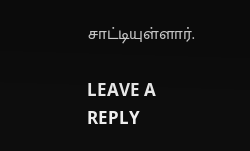சாட்டியுள்ளார்.

LEAVE A REPLY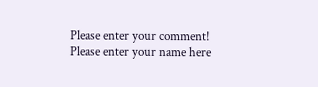Please enter your comment!
Please enter your name here